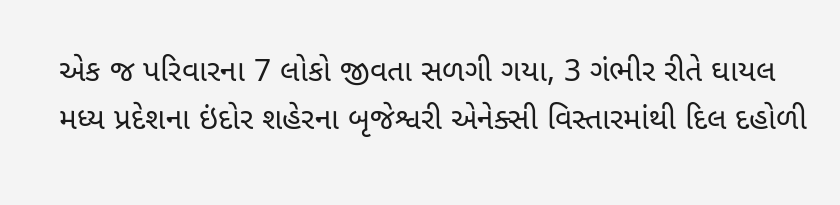એક જ પરિવારના 7 લોકો જીવતા સળગી ગયા, 3 ગંભીર રીતે ઘાયલ
મધ્ય પ્રદેશના ઇંદોર શહેરના બૃજેશ્વરી એનેક્સી વિસ્તારમાંથી દિલ દહોળી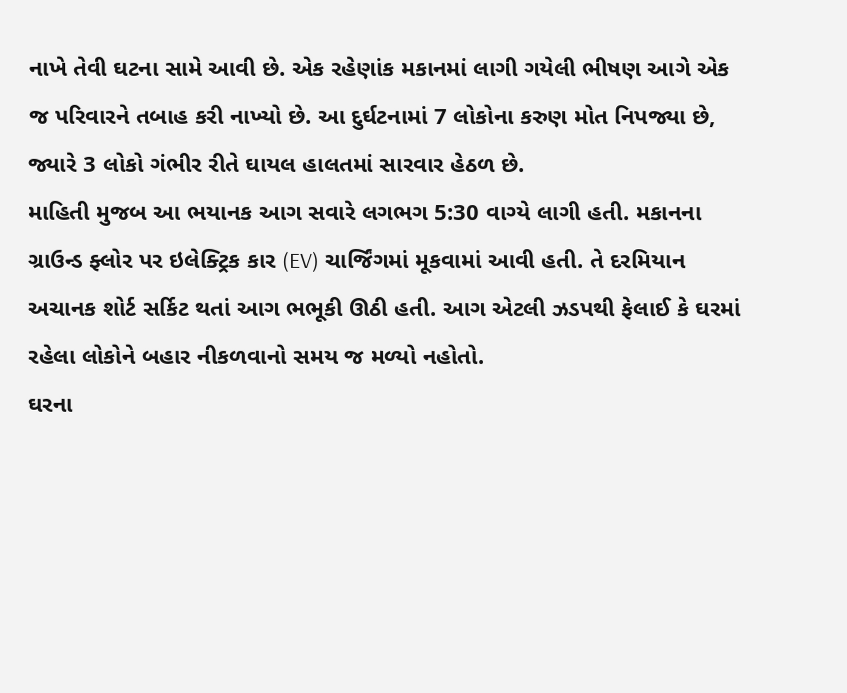નાખે તેવી ઘટના સામે આવી છે. એક રહેણાંક મકાનમાં લાગી ગયેલી ભીષણ આગે એક જ પરિવારને તબાહ કરી નાખ્યો છે. આ દુર્ઘટનામાં 7 લોકોના કરુણ મોત નિપજ્યા છે, જ્યારે 3 લોકો ગંભીર રીતે ઘાયલ હાલતમાં સારવાર હેઠળ છે.
માહિતી મુજબ આ ભયાનક આગ સવારે લગભગ 5:30 વાગ્યે લાગી હતી. મકાનના ગ્રાઉન્ડ ફ્લોર પર ઇલેક્ટ્રિક કાર (EV) ચાર્જિંગમાં મૂકવામાં આવી હતી. તે દરમિયાન અચાનક શોર્ટ સર્કિટ થતાં આગ ભભૂકી ઊઠી હતી. આગ એટલી ઝડપથી ફેલાઈ કે ઘરમાં રહેલા લોકોને બહાર નીકળવાનો સમય જ મળ્યો નહોતો.
ઘરના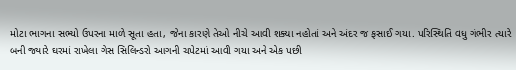મોટા ભાગના સભ્યો ઉપરના માળે સૂતા હતા, જેના કારણે તેઓ નીચે આવી શક્યા નહોતાં અને અંદર જ ફસાઈ ગયા. પરિસ્થિતિ વધુ ગંભીર ત્યારે બની જ્યારે ઘરમાં રાખેલા ગેસ સિલિન્ડરો આગની ચપેટમાં આવી ગયા અને એક પછી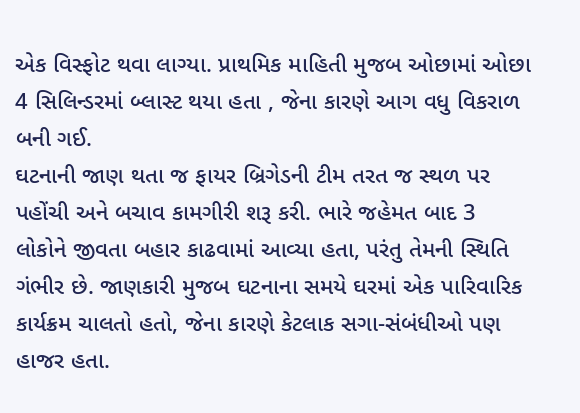એક વિસ્ફોટ થવા લાગ્યા. પ્રાથમિક માહિતી મુજબ ઓછામાં ઓછા 4 સિલિન્ડરમાં બ્લાસ્ટ થયા હતા , જેના કારણે આગ વધુ વિકરાળ બની ગઈ.
ઘટનાની જાણ થતા જ ફાયર બ્રિગેડની ટીમ તરત જ સ્થળ પર પહોંચી અને બચાવ કામગીરી શરૂ કરી. ભારે જહેમત બાદ 3 લોકોને જીવતા બહાર કાઢવામાં આવ્યા હતા, પરંતુ તેમની સ્થિતિ ગંભીર છે. જાણકારી મુજબ ઘટનાના સમયે ઘરમાં એક પારિવારિક કાર્યક્રમ ચાલતો હતો, જેના કારણે કેટલાક સગા-સંબંધીઓ પણ હાજર હતા.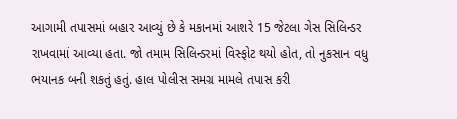આગામી તપાસમાં બહાર આવ્યું છે કે મકાનમાં આશરે 15 જેટલા ગેસ સિલિન્ડર રાખવામાં આવ્યા હતા. જો તમામ સિલિન્ડરમાં વિસ્ફોટ થયો હોત, તો નુકસાન વધુ ભયાનક બની શકતું હતું. હાલ પોલીસ સમગ્ર મામલે તપાસ કરી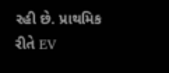રહી છે. પ્રાથમિક રીતે EV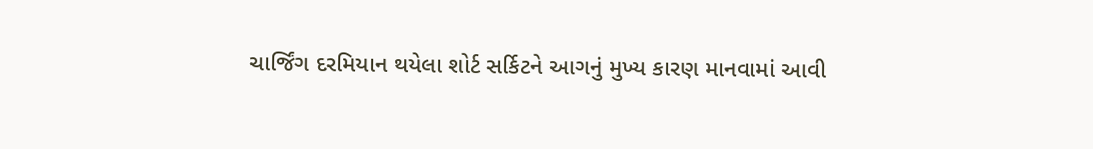ચાર્જિંગ દરમિયાન થયેલા શોર્ટ સર્કિટને આગનું મુખ્ય કારણ માનવામાં આવી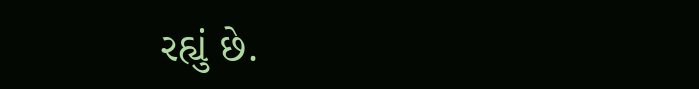રહ્યું છે.